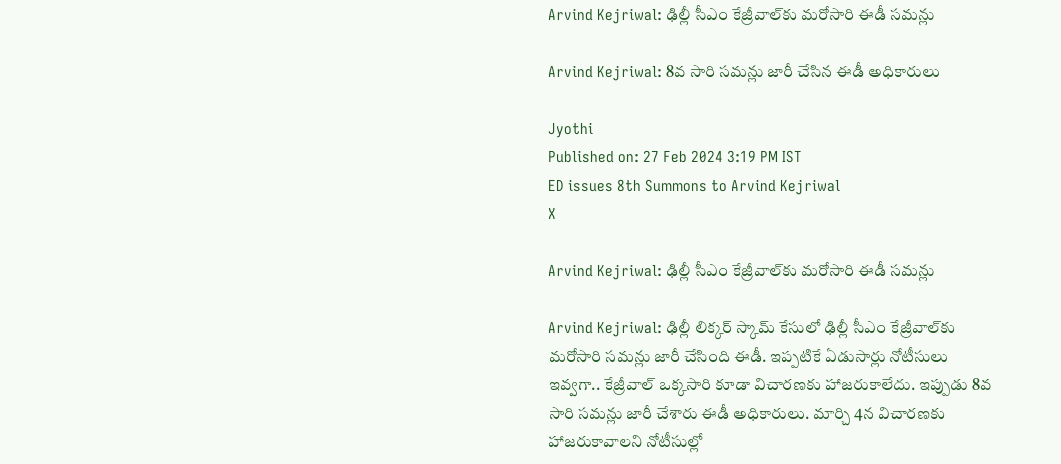Arvind Kejriwal: ఢిల్లీ సీఎం కేజ్రీవాల్‌కు మరోసారి ఈడీ సమన్లు

Arvind Kejriwal: 8వ సారి సమన్లు జారీ చేసిన ఈడీ అధికారులు

Jyothi
Published on: 27 Feb 2024 3:19 PM IST
ED issues 8th Summons to Arvind Kejriwal
X

Arvind Kejriwal: ఢిల్లీ సీఎం కేజ్రీవాల్‌కు మరోసారి ఈడీ సమన్లు

Arvind Kejriwal: ఢిల్లీ లిక్కర్‌ స్కామ్‌ కేసులో ఢిల్లీ సీఎం కేజ్రీవాల్‌కు మరోసారి సమన్లు జారీ చేసింది ఈడీ. ఇప్పటికే ఏడుసార్లు నోటీసులు ఇవ్వగా.. కేజ్రీవాల్ ఒక్కసారి కూడా విచారణకు హాజరుకాలేదు. ఇప్పుడు 8వ సారి సమన్లు జారీ చేశారు ఈడీ అధికారులు. మార్చి 4న విచారణకు హాజరుకావాలని నోటీసుల్లో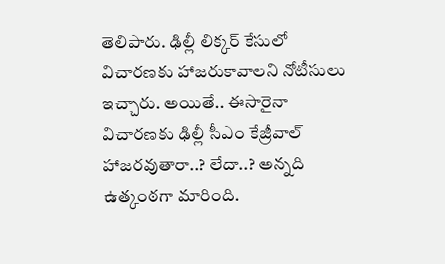తెలిపారు. ఢిల్లీ లిక్కర్‌ కేసులో విచారణకు హాజరుకావాలని నోటీసులు ఇచ్చారు. అయితే.. ఈసారైనా విచారణకు ఢిల్లీ సీఎం కేజ్రీవాల్‌ హాజరవుతారా..? లేదా..? అన్నది ఉత్కంఠగా మారింది.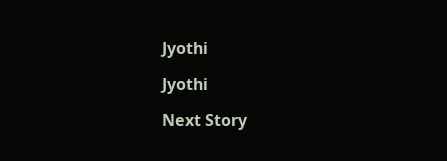Jyothi

Jyothi

Next Story